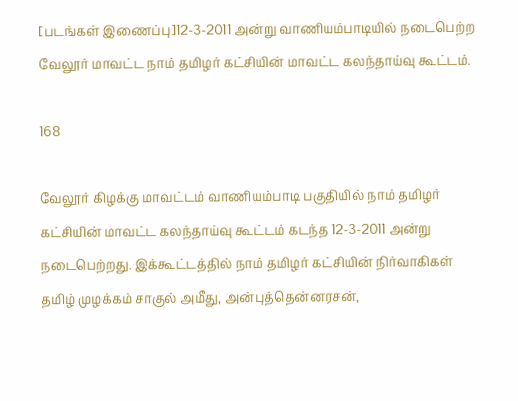[படங்கள் இணைப்பு]12-3-2011 அன்று வாணியம்பாடியில் நடைபெற்ற வேலூர் மாவட்ட நாம் தமிழர் கட்சியின் மாவட்ட கலந்தாய்வு கூட்டம்.

168

வேலூர் கிழக்கு மாவட்டம் வாணியம்பாடி பகுதியில் நாம் தமிழர் கட்சியின் மாவட்ட கலந்தாய்வு கூட்டம் கடந்த 12-3-2011 அன்று நடைபெற்றது. இக்கூட்டத்தில் நாம் தமிழர் கட்சியின் நிர்வாகிகள் தமிழ் முழக்கம் சாகுல் அமீது, அன்புத்தென்னரசன்,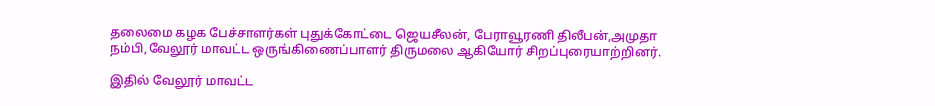தலைமை கழக பேச்சாளர்கள் புதுக்கோட்டை ஜெயசீலன், பேராவூரணி திலீபன்,அமுதா நம்பி,வேலூர் மாவட்ட ஒருங்கிணைப்பாளர் திருமலை ஆகியோர் சிறப்புரையாற்றினர்.

இதில் வேலூர் மாவட்ட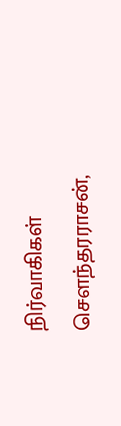நிர்வாகிகள் சௌந்தரராசன்,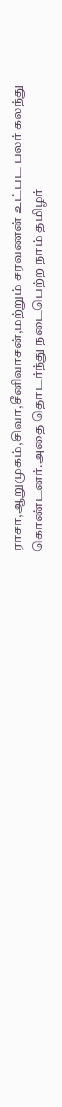ராசா,ஆறுமுகம்,சிவா,சீனிவாசன்,மற்றும் சரவணன் உட்பட பலர் கலந்து கொண்டனர்.அதை தொடர்ந்து நடைபெற்ற நாம் தமிழர்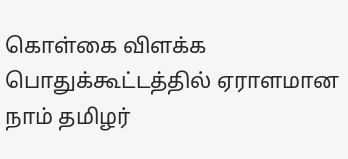கொள்கை விளக்க பொதுக்கூட்டத்தில் ஏராளமான நாம் தமிழர்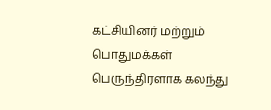கட்சியினர் மற்றும் பொதுமக்கள் பெருந்திரளாக கலந்து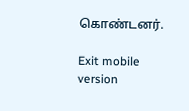கொண்டனர்.

Exit mobile version